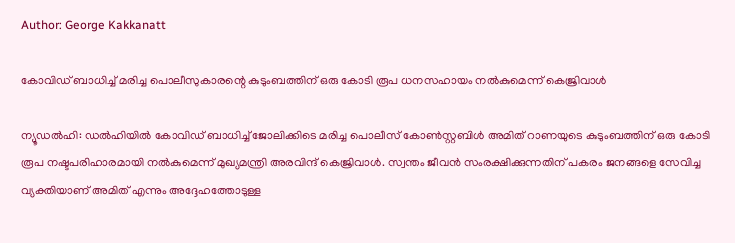Author: George Kakkanatt

കോവിഡ് ബാധിച്ച്‌ മരിച്ച പൊലീസുകാരന്റെ കുടുംബത്തിന് ഒരു കോടി രൂപ ധനസഹായം നല്‍കുമെന്ന് കെജ്രിവാള്‍

ന്യൂഡല്‍ഹി: ഡല്‍ഹിയില്‍ കോവിഡ് ബാധിച്ച്‌ ജോലിക്കിടെ മരിച്ച പൊലീസ് കോണ്‍സ്റ്റബിള്‍ അമിത് റാണയുടെ കുടുംബത്തിന് ഒരു കോടി രൂപ നഷ്ടപരിഹാരമായി നല്‍കുമെന്ന് മുഖ്യമന്ത്രി അരവിന്ദ് കെജ്രിവാള്‍. സ്വന്തം ജീവന്‍ സംരക്ഷിക്കുന്നതിന് പകരം ജനങ്ങളെ സേവിച്ച വ്യക്തിയാണ് അമിത് എന്നും അദ്ദേഹത്തോടുള്ള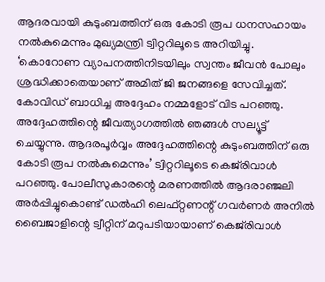ആദരവായി കുടുംബത്തിന് ഒരു കോടി രൂപ ധനസഹായം നല്‍കുമെന്നും മുഖ്യമന്ത്രി ട്വിറ്ററിലൂടെ അറിയിച്ചു. ‘കൊറോണ വ്യാപനത്തിനിടയിലും സ്വന്തം ജീവന്‍ പോലും ശ്രദ്ധിക്കാതെയാണ് അമിത് ജി ജനങ്ങളെ സേവിച്ചത്. കോവിഡ് ബാധിച്ച അദ്ദേഹം നമ്മളോട് വിട പറഞ്ഞു. അദ്ദേഹത്തിന്റെ ജീവത്യാഗത്തില്‍ ഞങ്ങള്‍ സല്യൂട്ട് ചെയ്യുന്നു. ആദരപൂര്‍വ്വം അദ്ദേഹത്തിന്റെ കുടുംബത്തിന് ഒരു കോടി രൂപ നല്‍കുമെന്നും’ ട്വിറ്ററിലൂടെ കെജ്‌രിവാള്‍ പറഞ്ഞു. പോലീസുകാരന്റെ മരണത്തില്‍ ആദരാഞ്ജലി അര്‍പ്പിച്ചുകൊണ്ട് ഡല്‍ഹി ലെഫ്റ്റണന്റ് ഗവര്‍ണര്‍ അനില്‍ ബൈജാളിന്റെ ട്വീറ്റിന് മറുപടിയായാണ് കെജ്‌രിവാള്‍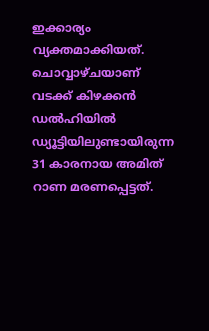ഇക്കാര്യം വ്യക്തമാക്കിയത്. ചൊവ്വാഴ്ചയാണ് വടക്ക് കിഴക്കന്‍ ഡല്‍ഹിയില്‍ ഡ്യൂട്ടിയിലുണ്ടായിരുന്ന 31 കാരനായ അമിത് റാണ മരണപ്പെട്ടത്.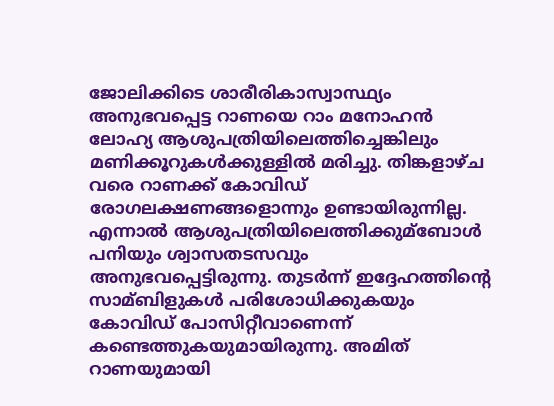ജോലിക്കിടെ ശാരീരികാസ്വാസ്ഥ്യം അനുഭവപ്പെട്ട റാണയെ റാം മനോഹന്‍ ലോഹ്യ ആശുപത്രിയിലെത്തിച്ചെങ്കിലും മണിക്കൂറുകള്‍ക്കുള്ളില്‍ മരിച്ചു. തിങ്കളാഴ്ച വരെ റാണക്ക് കോവിഡ് രോഗലക്ഷണങ്ങളൊന്നും ഉണ്ടായിരുന്നില്ല. എന്നാല്‍ ആശുപത്രിയിലെത്തിക്കുമ്ബോള്‍ പനിയും ശ്വാസതടസവും അനുഭവപ്പെട്ടിരുന്നു. തുടര്‍ന്ന് ഇദ്ദേഹത്തിന്റെ സാമ്ബിളുകള്‍ പരിശോധിക്കുകയും കോവിഡ് പോസിറ്റീവാണെന്ന് കണ്ടെത്തുകയുമായിരുന്നു. അമിത് റാണയുമായി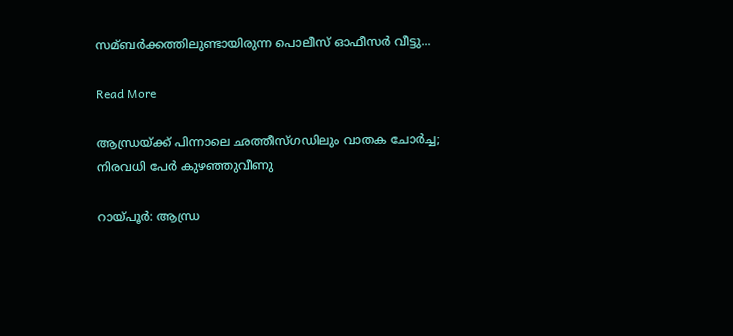സമ്ബര്‍ക്കത്തിലുണ്ടായിരുന്ന പൊലീസ് ഓഫീസര്‍ വീട്ടു...

Read More

ആന്ധ്രയ്ക്ക് പിന്നാലെ ഛത്തീസ്ഗഡിലും വാതക ചോര്‍ച്ച; നിരവധി പേര്‍ കുഴഞ്ഞുവീണു

റായ്പൂര്‍: ആന്ധ്ര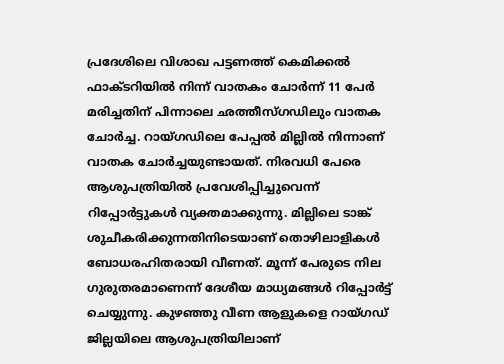പ്രദേശിലെ വിശാഖ പട്ടണത്ത് കെമിക്കല്‍ ഫാക്ടറിയില്‍ നിന്ന് വാതകം ചോര്‍ന്ന് 11 പേര്‍ മരിച്ചതിന് പിന്നാലെ ഛത്തീസ്ഗഡിലും വാതക ചോര്‍ച്ച. റായ്ഗഡിലെ പേപ്പല്‍ മില്ലില്‍ നിന്നാണ് വാതക ചോര്‍ച്ചയുണ്ടായത്. നിരവധി പേരെ ആശുപത്രിയില്‍ പ്രവേശിപ്പിച്ചുവെന്ന് റിപ്പോര്‍ട്ടുകള്‍ വ്യക്തമാക്കുന്നു. മില്ലിലെ ടാങ്ക് ശുചീകരിക്കുന്നതിനിടെയാണ് തൊഴിലാളികള്‍ ബോധരഹിതരായി വീണത്. മൂന്ന് പേരുടെ നില ഗുരുതരമാണെന്ന് ദേശീയ മാധ്യമങ്ങള്‍ റിപ്പോര്‍ട്ട് ചെയ്യുന്നു. കുഴഞ്ഞു വീണ ആളുകളെ റായ്ഗഡ് ജില്ലയിലെ ആശുപത്രിയിലാണ്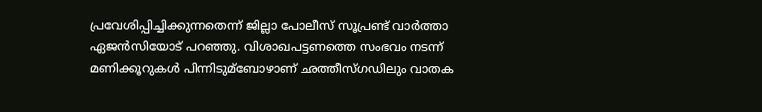പ്രവേശിപ്പിച്ചിക്കുന്നതെന്ന് ജില്ലാ പോലീസ് സൂപ്രണ്ട് വാര്‍ത്താ ഏജന്‍സിയോട് പറഞ്ഞു. വിശാഖപട്ടണത്തെ സംഭവം നടന്ന് മണിക്കൂറുകള്‍ പിന്നിടുമ്ബോഴാണ് ഛത്തീസ്ഗഡിലും വാതക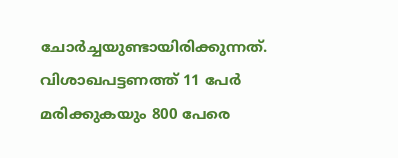ചോര്‍ച്ചയുണ്ടായിരിക്കുന്നത്. വിശാഖപട്ടണത്ത് 11 പേര്‍ മരിക്കുകയും 800 പേരെ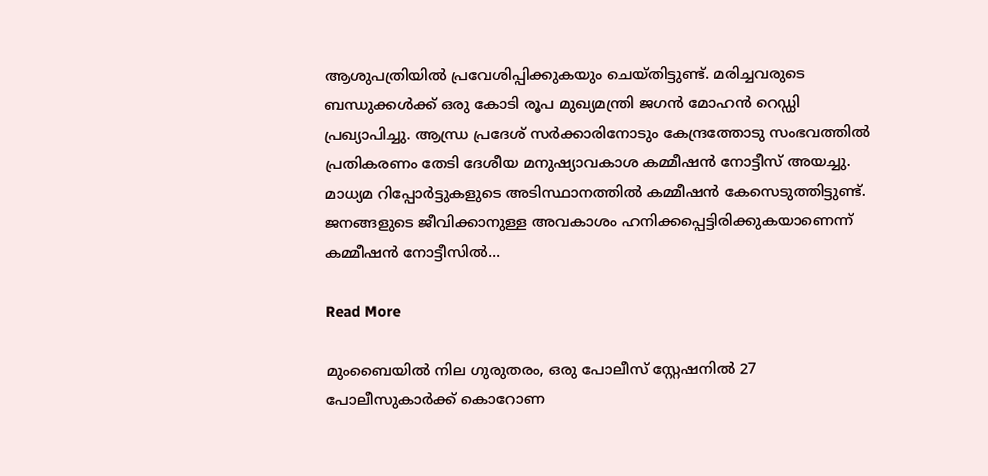ആശുപത്രിയില്‍ പ്രവേശിപ്പിക്കുകയും ചെയ്തിട്ടുണ്ട്. മരിച്ചവരുടെ ബന്ധുക്കള്‍ക്ക് ഒരു കോടി രൂപ മുഖ്യമന്ത്രി ജഗന്‍ മോഹന്‍ റെഡ്ഡി പ്രഖ്യാപിച്ചു. ആന്ധ്ര പ്രദേശ് സര്‍ക്കാരിനോടും കേന്ദ്രത്തോടു സംഭവത്തില്‍ പ്രതികരണം തേടി ദേശീയ മനുഷ്യാവകാശ കമ്മീഷന്‍ നോട്ടീസ് അയച്ചു. മാധ്യമ റിപ്പോര്‍ട്ടുകളുടെ അടിസ്ഥാനത്തില്‍ കമ്മീഷന്‍ കേസെടുത്തിട്ടുണ്ട്. ജനങ്ങളുടെ ജീവിക്കാനുള്ള അവകാശം ഹനിക്കപ്പെട്ടിരിക്കുകയാണെന്ന് കമ്മീഷന്‍ നോട്ടീസില്‍...

Read More

മുംബൈയില്‍ നില ഗുരുതരം, ഒരു പോലീസ് സ്റ്റേഷനില്‍ 27 പോലീസുകാര്‍ക്ക് കൊറോണ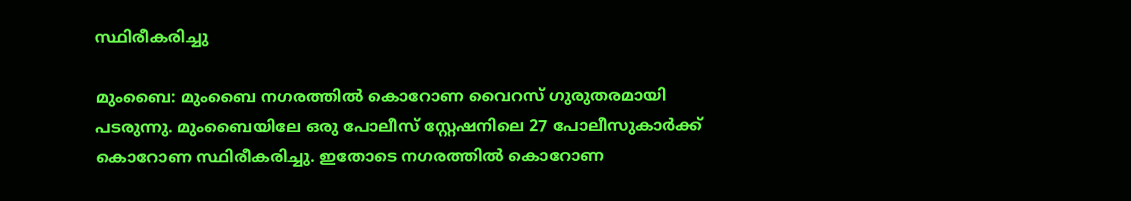സ്ഥിരീകരിച്ചു

മുംബൈ: മുംബൈ നഗരത്തില്‍ കൊറോണ വൈറസ് ഗുരുതരമായി പടരുന്നു. മുംബൈയിലേ ഒരു പോലീസ് സ്റ്റേഷനിലെ 27 പോലീസുകാര്‍ക്ക് കൊറോണ സ്ഥിരീകരിച്ചു. ഇതോടെ നഗരത്തില്‍ കൊറോണ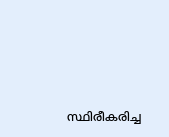സ്ഥിരീകരിച്ച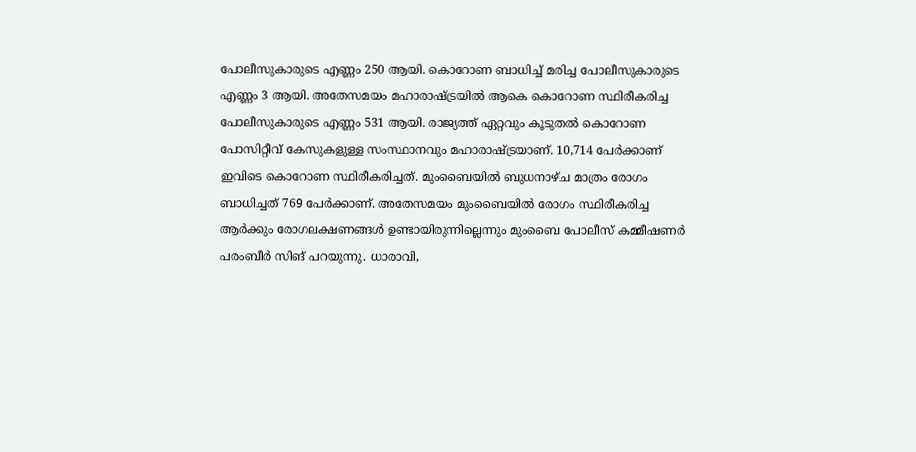പോലീസുകാരുടെ എണ്ണം 250 ആയി. കൊറോണ ബാധിച്ച്‌ മരിച്ച പോലീസുകാരുടെ എണ്ണം 3 ആയി. അതേസമയം മഹാരാഷ്ട്രയില്‍ ആകെ കൊറോണ സ്ഥിരീകരിച്ച പോലീസുകാരുടെ എണ്ണം 531 ആയി. രാജ്യത്ത് ഏറ്റവും കൂടുതല്‍ കൊറോണ പോസിറ്റീവ് കേസുകളുള്ള സംസ്ഥാനവും മഹാരാഷ്ട്രയാണ്. 10,714 പേര്‍ക്കാണ് ഇവിടെ കൊറോണ സ്ഥിരീകരിച്ചത്. മുംബൈയില്‍ ബുധനാഴ്ച മാത്രം രോഗം ബാധിച്ചത് 769 പേര്‍ക്കാണ്. അതേസമയം മുംബൈയില്‍ രോഗം സ്ഥിരീകരിച്ച ആര്‍ക്കും രോഗലക്ഷണങ്ങള്‍ ഉണ്ടായിരുന്നില്ലെന്നും മുംബൈ പോലീസ് കമ്മീഷണര്‍ പരംബീര്‍ സിങ് പറയുന്നു. ധാരാവി,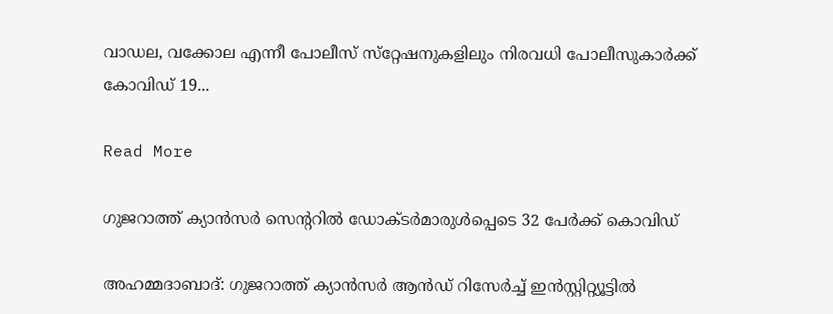വാഡല, വക്കോല എന്നീ പോലീസ് സ്‌റ്റേഷനുകളിലും നിരവധി പോലീസുകാര്‍ക്ക് കോവിഡ് 19...

Read More

ഗുജറാത്ത് ക്യാന്‍സര്‍ സെന്ററില്‍ ഡോക്ടര്‍മാരുള്‍പ്പെടെ 32 പേര്‍ക്ക് കൊവിഡ്

അഹമ്മദാബാദ്: ഗുജറാത്ത് ക്യാന്‍സര്‍ ആന്‍ഡ് റിസേര്‍ച്ച്‌ ഇന്‍സ്റ്റിറ്റ്യൂട്ടില്‍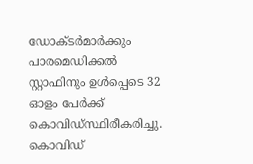ഡോക്ടര്‍മാര്‍ക്കും പാരമെഡിക്കല്‍ സ്റ്റാഫിനും ഉള്‍പ്പെടെ 32 ഓളം പേര്‍ക്ക് കൊവിഡ്സ്ഥിരീകരിച്ചു. കൊവിഡ്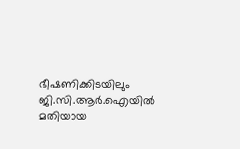ഭീഷണിക്കിടയിലും ജി.സി.ആര്‍.ഐയില്‍ മതിയായ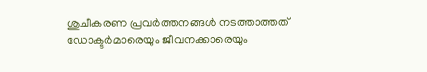ശുചീകരണ പ്രവര്‍ത്തനങ്ങള്‍ നടത്താത്തത് ഡോക്ടര്‍മാരെയും ജീവനക്കാരെയും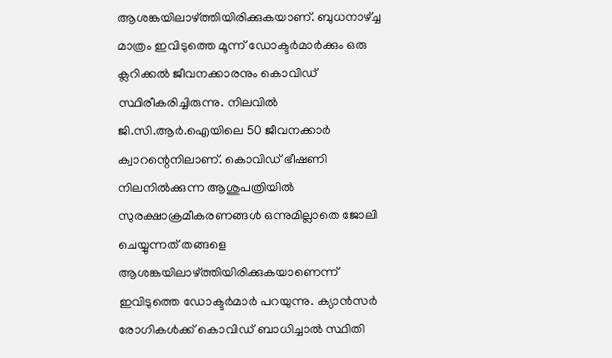ആശങ്കയിലാഴ്ത്തിയിരിക്കുകയാണ്. ബുധനാഴ്ച്ച മാത്രം ഇവിടുത്തെ മൂന്ന് ഡോക്ടര്‍മാര്‍ക്കും ഒരു ക്ലറിക്കല്‍ ജീവനക്കാരനും കൊവിഡ് സ്ഥിരീകരിച്ചിരുന്നു. നിലവില്‍ ജി.സി.ആര്‍.ഐയിലെ 50 ജീവനക്കാര്‍ ക്വാറന്റെനിലാണ്. കൊവിഡ് ഭീഷണി നിലനില്‍ക്കുന്ന ആശുപത്രിയില്‍ സുരക്ഷാക്രമീകരണങ്ങള്‍ ഒന്നുമില്ലാതെ ജോലി ചെയ്യുന്നത് തങ്ങളെ ആശങ്കയിലാഴ്ത്തിയിരിക്കുകയാണെന്ന് ഇവിടുത്തെ ഡോക്ടര്‍മാര്‍ പറയുന്നു. ക്യാന്‍സര്‍ രോഗികള്‍ക്ക് കൊവിഡ് ബാധിച്ചാല്‍ സ്ഥിതി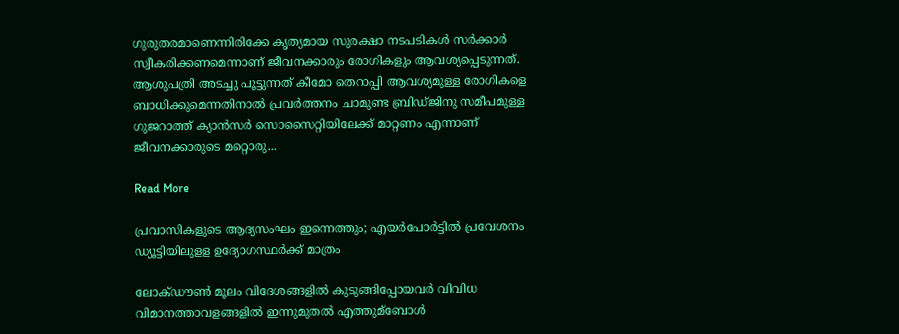ഗുരുതരമാണെന്നിരിക്കേ കൃത്യമായ സുരക്ഷാ നടപടികള്‍ സര്‍ക്കാര്‍ സ്വീകരിക്കണമെന്നാണ് ജീവനക്കാരും രോഗികളും ആവശ്യപ്പെടുന്നത്. ആശുപത്രി അടച്ചു പൂട്ടുന്നത് കീമോ തെറാപ്പി ആവശ്യമുള്ള രോഗികളെ ബാധിക്കുമെന്നതിനാല്‍ പ്രവര്‍ത്തനം ചാമുണ്ട ബ്രിഡ്ജിനു സമീപമുള്ള ഗുജറാത്ത് ക്യാന്‍സര്‍ സൊസൈറ്റിയിലേക്ക് മാറ്റണം എന്നാണ് ജീവനക്കാരുടെ മറ്റൊരു...

Read More

പ്രവാസികളുടെ ആദ്യസംഘം ഇന്നെത്തും; എയര്‍പോര്‍ട്ടില്‍ പ്രവേശനം ഡ്യൂട്ടിയിലുളള ഉദ്യോഗസ്ഥര്‍ക്ക് മാത്രം

ലോക്ഡൗണ്‍ മൂലം വിദേശങ്ങളില്‍ കുടുങ്ങിപ്പോയവര്‍ വിവിധ വിമാനത്താവളങ്ങളില്‍ ഇന്നുമുതല്‍ എത്തുമ്ബോള്‍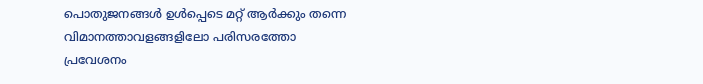പൊതുജനങ്ങള്‍ ഉള്‍പ്പെടെ മറ്റ് ആര്‍ക്കും തന്നെ വിമാനത്താവളങ്ങളിലോ പരിസരത്തോ പ്രവേശനം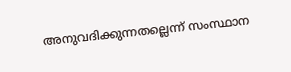അനുവദിക്കുന്നതല്ലെന്ന് സംസ്ഥാന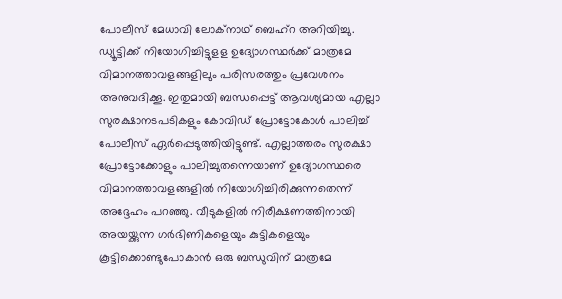പോലീസ് മേധാവി ലോക്‌നാഥ് ബെഹ്‌റ അറിയിച്ചു. ഡ്യൂട്ടിക്ക് നിയോഗിച്ചിട്ടുളള ഉദ്യോഗസ്ഥര്‍ക്ക് മാത്രമേ വിമാനത്താവളങ്ങളിലും പരിസരത്തും പ്രവേശനം അനുവദിക്കൂ. ഇതുമായി ബന്ധപ്പെട്ട് ആവശ്യമായ എല്ലാ സുരക്ഷാനടപടികളും കോവിഡ് പ്രോട്ടോകോള്‍ പാലിച്ച്‌ പോലീസ് ഏര്‍പ്പെടുത്തിയിട്ടുണ്ട്. എല്ലാത്തരം സുരക്ഷാ പ്രോട്ടോക്കോളും പാലിച്ചുതന്നെയാണ് ഉദ്യോഗസ്ഥരെ വിമാനത്താവളങ്ങളില്‍ നിയോഗിച്ചിരിക്കുന്നതെന്ന് അദ്ദേഹം പറഞ്ഞു. വീടുകളില്‍ നിരീക്ഷണത്തിനായി അയയ്ക്കുന്ന ഗര്‍ഭിണികളെയും കുട്ടികളെയും കൂട്ടിക്കൊണ്ടുപോകാന്‍ ഒരു ബന്ധുവിന് മാത്രമേ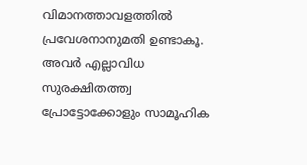വിമാനത്താവളത്തില്‍ പ്രവേശനാനുമതി ഉണ്ടാകൂ. അവര്‍ എല്ലാവിധ സുരക്ഷിതത്ത്വ പ്രോട്ടോക്കോളും സാമൂഹിക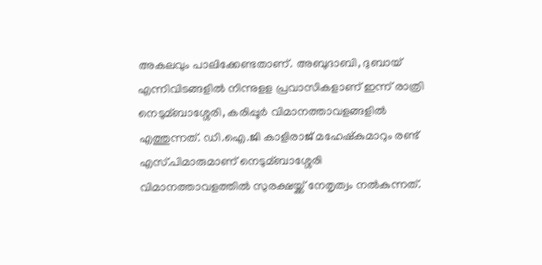അകലവും പാലിക്കേണ്ടതാണ്. അബുദാബി, ദുബായ് എന്നിവിടങ്ങളില്‍ നിന്നുളള പ്രവാസികളാണ് ഇന്ന് രാത്രി നെടുമ്ബാശ്ശേരി, കരിപ്പൂര്‍ വിമാനത്താവളങ്ങളില്‍ എത്തുന്നത്. ഡി.ഐ.ജി കാളിരാജ് മഹേഷ്‌കുമാറും രണ്ട് എസ്.പിമാരുമാണ് നെടുമ്ബാശ്ശേരി വിമാനത്താവളത്തില്‍ സുരക്ഷയ്ക്ക് നേതൃത്വം നല്‍കുന്നത്.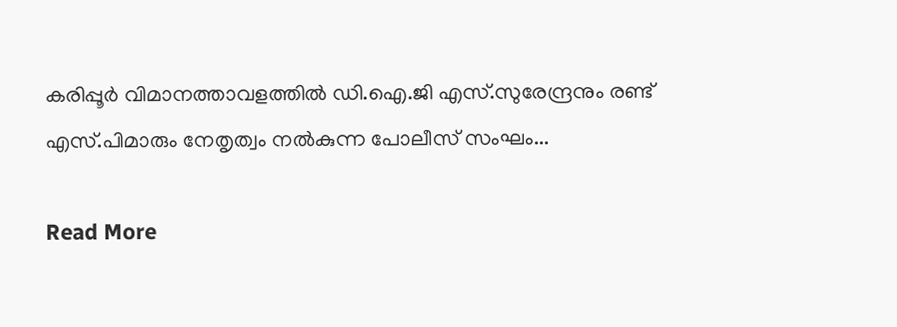കരിപ്പൂര്‍ വിമാനത്താവളത്തില്‍ ഡി.ഐ.ജി എസ്.സുരേന്ദ്രനും രണ്ട് എസ്.പിമാരും നേതൃത്വം നല്‍കുന്ന പോലീസ് സംഘം...

Read More